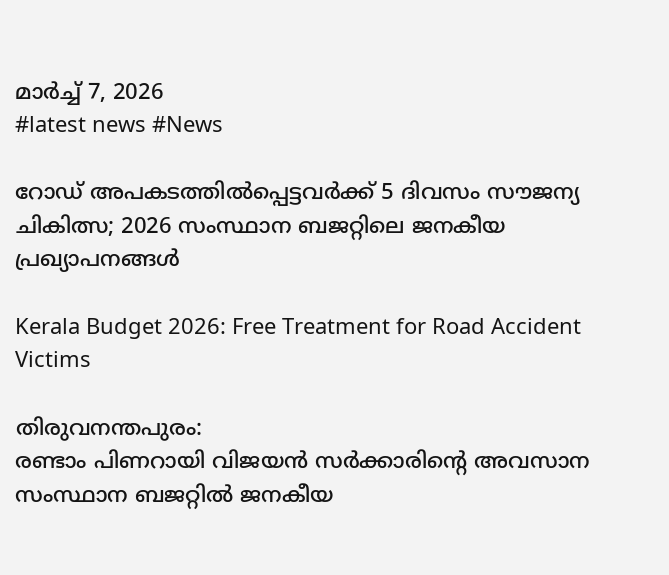മാർച്ച്‌ 7, 2026
#latest news #News

റോഡ് അപകടത്തിൽപ്പെട്ടവർക്ക് 5 ദിവസം സൗജന്യ ചികിത്സ; 2026 സംസ്ഥാന ബജറ്റിലെ ജനകീയ പ്രഖ്യാപനങ്ങൾ

Kerala Budget 2026: Free Treatment for Road Accident Victims

തിരുവനന്തപുരം:
രണ്ടാം പിണറായി വിജയൻ സർക്കാരിന്റെ അവസാന സംസ്ഥാന ബജറ്റിൽ ജനകീയ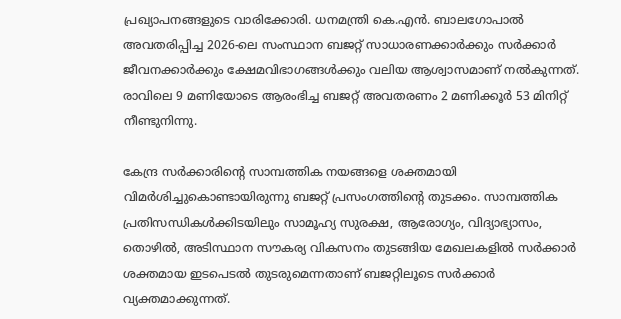പ്രഖ്യാപനങ്ങളുടെ വാരിക്കോരി. ധനമന്ത്രി കെ.എൻ. ബാലഗോപാൽ അവതരിപ്പിച്ച 2026-ലെ സംസ്ഥാന ബജറ്റ് സാധാരണക്കാർക്കും സർക്കാർ ജീവനക്കാർക്കും ക്ഷേമവിഭാഗങ്ങൾക്കും വലിയ ആശ്വാസമാണ് നൽകുന്നത്. രാവിലെ 9 മണിയോടെ ആരംഭിച്ച ബജറ്റ് അവതരണം 2 മണിക്കൂർ 53 മിനിറ്റ് നീണ്ടുനിന്നു.

കേന്ദ്ര സർക്കാരിന്റെ സാമ്പത്തിക നയങ്ങളെ ശക്തമായി വിമർശിച്ചുകൊണ്ടായിരുന്നു ബജറ്റ് പ്രസംഗത്തിന്റെ തുടക്കം. സാമ്പത്തിക പ്രതിസന്ധികൾക്കിടയിലും സാമൂഹ്യ സുരക്ഷ, ആരോഗ്യം, വിദ്യാഭ്യാസം, തൊഴിൽ, അടിസ്ഥാന സൗകര്യ വികസനം തുടങ്ങിയ മേഖലകളിൽ സർക്കാർ ശക്തമായ ഇടപെടൽ തുടരുമെന്നതാണ് ബജറ്റിലൂടെ സർക്കാർ വ്യക്തമാക്കുന്നത്.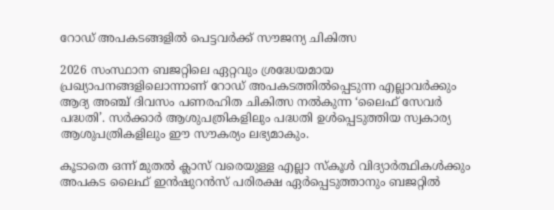റോഡ് അപകടങ്ങളിൽ പെട്ടവർക്ക് സൗജന്യ ചികിത്സ

2026 സംസ്ഥാന ബജറ്റിലെ ഏറ്റവും ശ്രദ്ധേയമായ പ്രഖ്യാപനങ്ങളിലൊന്നാണ് റോഡ് അപകടത്തിൽപ്പെടുന്ന എല്ലാവർക്കും ആദ്യ അഞ്ച് ദിവസം പണരഹിത ചികിത്സ നൽകുന്ന ‘ലൈഫ് സേവർ പദ്ധതി’. സർക്കാർ ആശുപത്രികളിലും പദ്ധതി ഉൾപ്പെടുത്തിയ സ്വകാര്യ ആശുപത്രികളിലും ഈ സൗകര്യം ലഭ്യമാകും.

കൂടാതെ ഒന്ന് മുതൽ ക്ലാസ് വരെയുള്ള എല്ലാ സ്കൂൾ വിദ്യാർത്ഥികൾക്കും അപകട ലൈഫ് ഇൻഷുറൻസ് പരിരക്ഷ ഏർപ്പെടുത്താനും ബജറ്റിൽ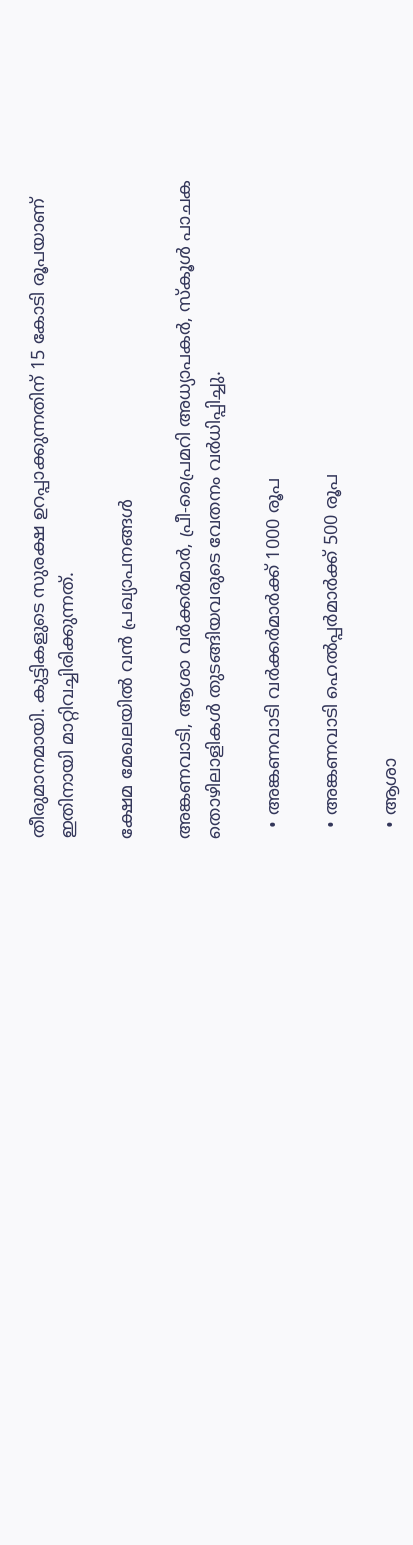തീരുമാനമായി. കുട്ടികളുടെ സുരക്ഷ ഉറപ്പാക്കുന്നതിന് 15 കോടി രൂപയാണ് ഇതിനായി മാറ്റിവച്ചിരിക്കുന്നത്.

ക്ഷേമ മേഖലയിൽ വൻ പ്രഖ്യാപനങ്ങൾ

അങ്കണവാടി, ആശാ വർക്കർമാർ, പ്രീ-പ്രൈമറി അധ്യാപകർ, സ്കൂൾ പാചക തൊഴിലാളികൾ തുടങ്ങിയവരുടെ വേതനം വർധിപ്പിച്ചു.

  • അങ്കണവാടി വർക്കർമാർക്ക് 1000 രൂപ

  • അങ്കണവാടി ഹെൽപ്പർമാർക്ക് 500 രൂപ

  • ആശാ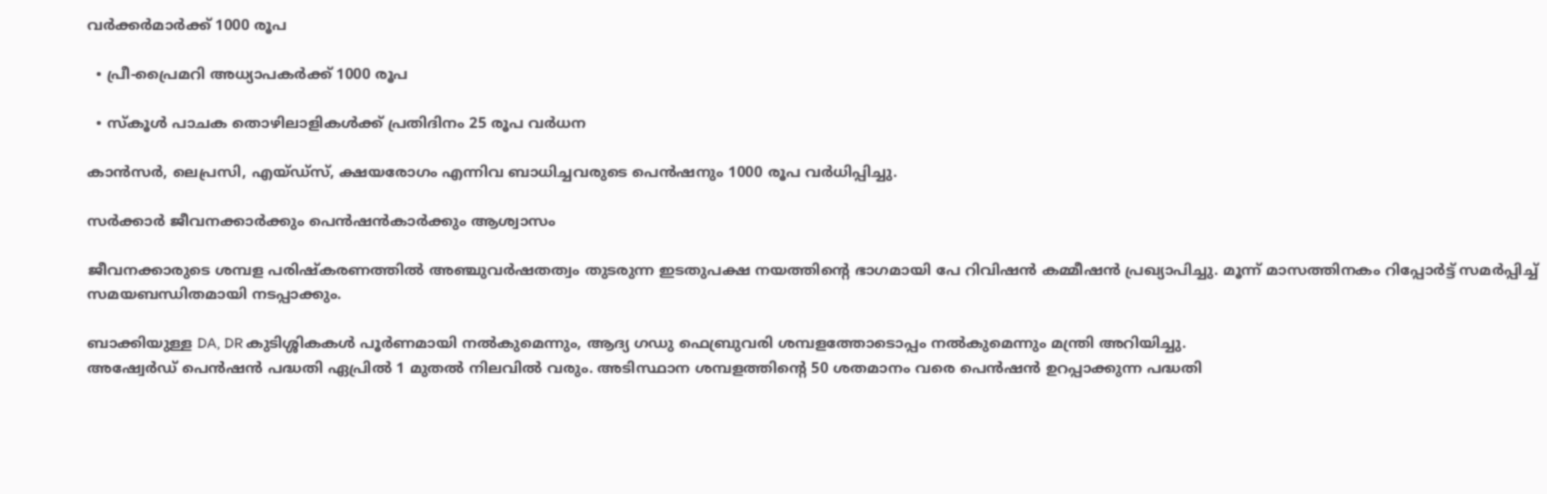വർക്കർമാർക്ക് 1000 രൂപ

  • പ്രീ-പ്രൈമറി അധ്യാപകർക്ക് 1000 രൂപ

  • സ്കൂൾ പാചക തൊഴിലാളികൾക്ക് പ്രതിദിനം 25 രൂപ വർധന

കാൻസർ, ലെപ്രസി, എയ്ഡ്സ്, ക്ഷയരോഗം എന്നിവ ബാധിച്ചവരുടെ പെൻഷനും 1000 രൂപ വർധിപ്പിച്ചു.

സർക്കാർ ജീവനക്കാർക്കും പെൻഷൻകാർക്കും ആശ്വാസം

ജീവനക്കാരുടെ ശമ്പള പരിഷ്കരണത്തിൽ അഞ്ചുവർഷതത്വം തുടരുന്ന ഇടതുപക്ഷ നയത്തിന്റെ ഭാഗമായി പേ റിവിഷൻ കമ്മീഷൻ പ്രഖ്യാപിച്ചു. മൂന്ന് മാസത്തിനകം റിപ്പോർട്ട് സമർപ്പിച്ച് സമയബന്ധിതമായി നടപ്പാക്കും.

ബാക്കിയുള്ള DA, DR കുടിശ്ശികകൾ പൂർണമായി നൽകുമെന്നും, ആദ്യ ഗഡു ഫെബ്രുവരി ശമ്പളത്തോടൊപ്പം നൽകുമെന്നും മന്ത്രി അറിയിച്ചു.
അഷ്വേർഡ് പെൻഷൻ പദ്ധതി ഏപ്രിൽ 1 മുതൽ നിലവിൽ വരും. അടിസ്ഥാന ശമ്പളത്തിന്റെ 50 ശതമാനം വരെ പെൻഷൻ ഉറപ്പാക്കുന്ന പദ്ധതി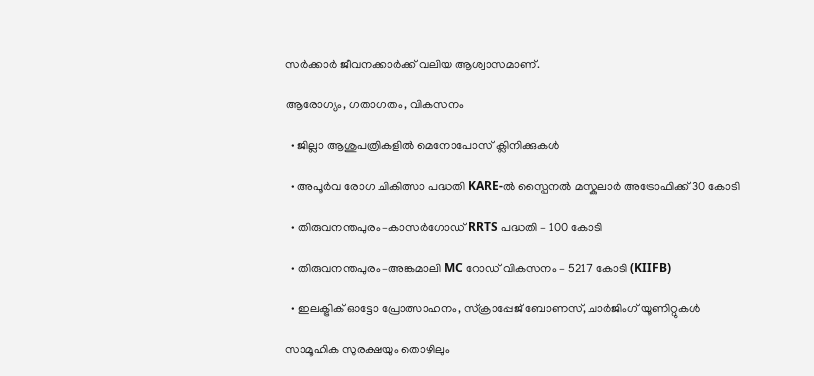സർക്കാർ ജീവനക്കാർക്ക് വലിയ ആശ്വാസമാണ്.

ആരോഗ്യം, ഗതാഗതം, വികസനം

  • ജില്ലാ ആശുപത്രികളിൽ മെനോപോസ് ക്ലിനിക്കുകൾ

  • അപൂർവ രോഗ ചികിത്സാ പദ്ധതി KARE-ൽ സ്പൈനൽ മസ്കുലാർ അട്രോഫിക്ക് 30 കോടി

  • തിരുവനന്തപുരം–കാസർഗോഡ് RRTS പദ്ധതി – 100 കോടി

  • തിരുവനന്തപുരം–അങ്കമാലി MC റോഡ് വികസനം – 5217 കോടി (KIIFB)

  • ഇലക്ട്രിക് ഓട്ടോ പ്രോത്സാഹനം, സ്ക്രാപ്പേജ് ബോണസ്, ചാർജിംഗ് യൂണിറ്റുകൾ

സാമൂഹിക സുരക്ഷയും തൊഴിലും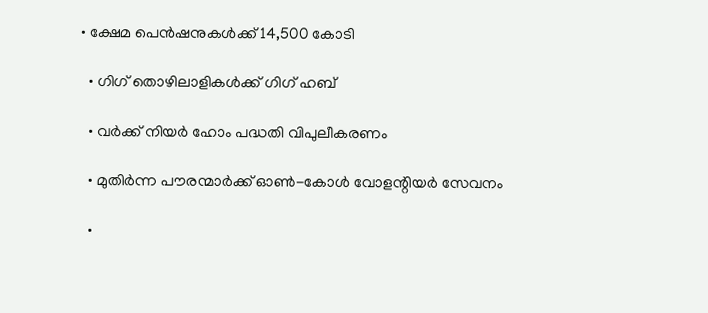• ക്ഷേമ പെൻഷനുകൾക്ക് 14,500 കോടി

  • ഗിഗ് തൊഴിലാളികൾക്ക് ഗിഗ് ഹബ്

  • വർക്ക് നിയർ ഹോം പദ്ധതി വിപുലീകരണം

  • മുതിർന്ന പൗരന്മാർക്ക് ഓൺ-കോൾ വോളന്റിയർ സേവനം

  •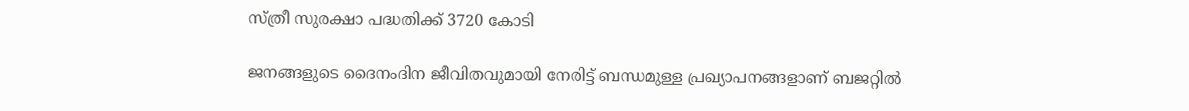സ്ത്രീ സുരക്ഷാ പദ്ധതിക്ക് 3720 കോടി

ജനങ്ങളുടെ ദൈനംദിന ജീവിതവുമായി നേരിട്ട് ബന്ധമുള്ള പ്രഖ്യാപനങ്ങളാണ് ബജറ്റിൽ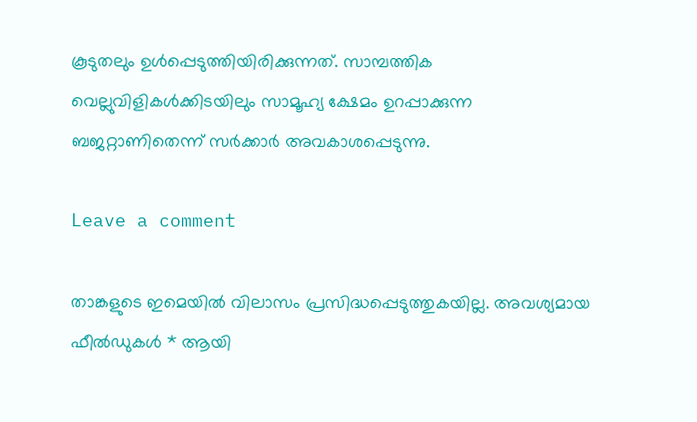കൂടുതലും ഉൾപ്പെടുത്തിയിരിക്കുന്നത്. സാമ്പത്തിക വെല്ലുവിളികൾക്കിടയിലും സാമൂഹ്യ ക്ഷേമം ഉറപ്പാക്കുന്ന ബജറ്റാണിതെന്ന് സർക്കാർ അവകാശപ്പെടുന്നു.

Leave a comment

താങ്കളുടെ ഇമെയില്‍ വിലാസം പ്രസിദ്ധപ്പെടുത്തുകയില്ല. അവശ്യമായ ഫീല്‍ഡുകള്‍ * ആയി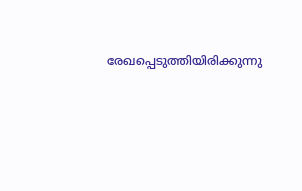രേഖപ്പെടുത്തിയിരിക്കുന്നു